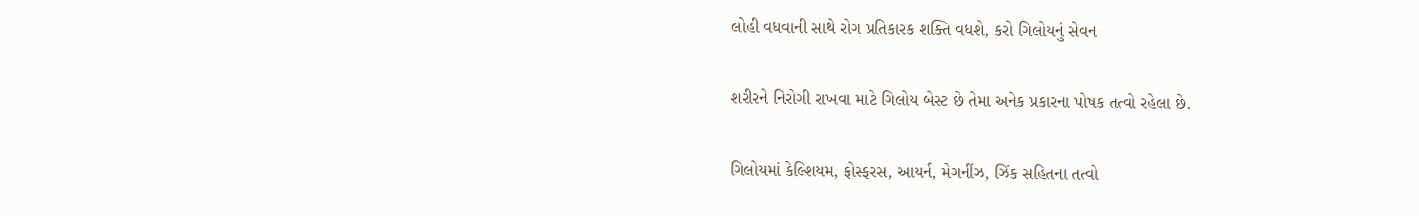લોહી વધવાની સાથે રોગ પ્રતિકારક શક્તિ વધશે, કરો ગિલોયનું સેવન

શરીરને નિરોગી રાખવા માટે ગિલોય બેસ્ટ છે તેમા અનેક પ્રકારના પોષક તત્વો રહેલા છે.

ગિલોયમાં કેલ્શિયમ, ફોસ્ફરસ, આયર્ન, મેગનીંઝ, ઝિંક સહિતના તત્વો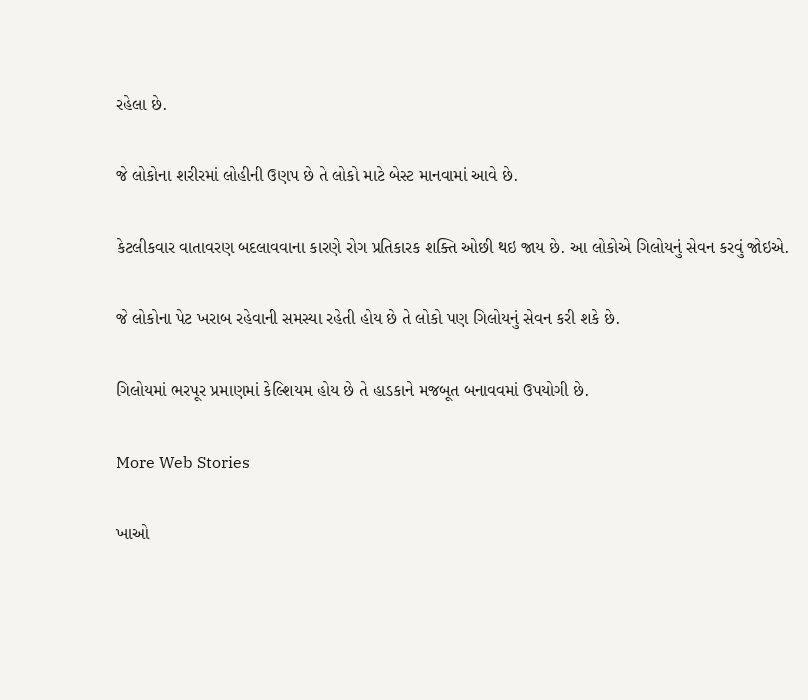રહેલા છે.

જે લોકોના શરીરમાં લોહીની ઉણપ છે તે લોકો માટે બેસ્ટ માનવામાં આવે છે.

કેટલીકવાર વાતાવરણ બદલાવવાના કારણે રોગ પ્રતિકારક શક્તિ ઓછી થઇ જાય છે. આ લોકોએ ગિલોયનું સેવન કરવું જોઇએ.

જે લોકોના પેટ ખરાબ રહેવાની સમસ્યા રહેતી હોય છે તે લોકો પણ ગિલોયનું સેવન કરી શકે છે.

ગિલોયમાં ભરપૂર પ્રમાણમાં કેલ્શિયમ હોય છે તે હાડકાને મજબૂત બનાવવમાં ઉપયોગી છે.

More Web Stories

ખાઓ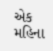એક મહિના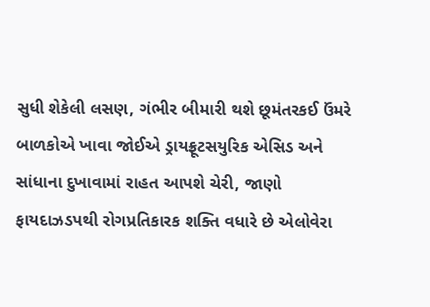સુધી શેકેલી લસણ, ગંભીર બીમારી થશે છૂમંતરકઈ ઉંમરે બાળકોએ ખાવા જોઈએ ડ્રાયફ્રૂટસયુરિક એસિડ અને સાંધાના દુખાવામાં રાહત આપશે ચેરી, જાણો ફાયદાઝડપથી રોગપ્રતિકારક શક્તિ વધારે છે એલોવેરા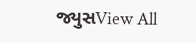જ્યુસView All